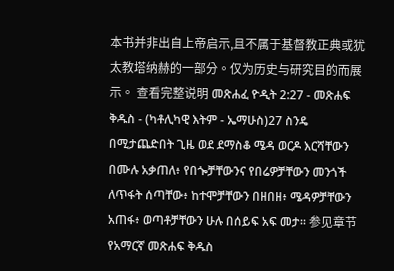本书并非出自上帝启示,且不属于基督教正典或犹太教塔纳赫的一部分。仅为历史与研究目的而展示。 查看完整说明 መጽሐፈ ዮዲት 2:27 - መጽሐፍ ቅዱስ - (ካቶሊካዊ እትም - ኤማሁስ)27 ስንዴ በሚታጨድበት ጊዜ ወደ ደማስቆ ሜዳ ወርዶ እርሻቸውን በሙሉ አቃጠለ፥ የበጐቻቸውንና የበሬዎቻቸውን መንጎች ለጥፋት ሰጣቸው፥ ከተሞቻቸውን በዘበዘ፥ ሜዳዎቻቸውን አጠፋ፥ ወጣቶቻቸውን ሁሉ በሰይፍ አፍ መታ። 参见章节የአማርኛ መጽሐፍ ቅዱስ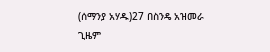(ሰማንያ አሃዱ)27 በስንዴ አዝመራ ጊዜም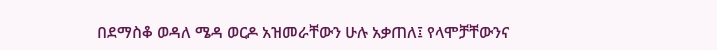በደማስቆ ወዳለ ሜዳ ወርዶ አዝመራቸውን ሁሉ አቃጠለ፤ የላሞቻቸውንና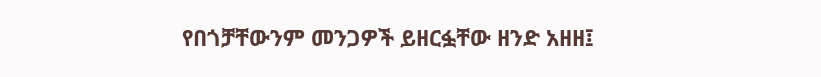የበጎቻቸውንም መንጋዎች ይዘርፏቸው ዘንድ አዘዘ፤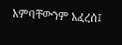አምባቸውንም አፈረሰ፤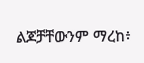ልጆቻቸውንም ማረከ፥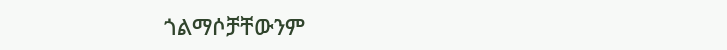ጎልማሶቻቸውንም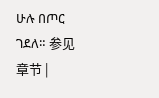ሁሉ በጦር ገደለ። 参见章节 |